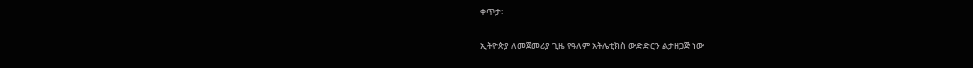ቀጥታ፡

ኢትዮጵያ ለመጀመሪያ ጊዜ የዓለም አትሌቲክስ ውድድርን ልታዘጋጅ ነው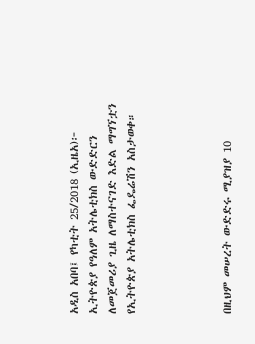አዲስ አበባ፤ የካቲት 25/2018 (ኢዜአ)፦ ኢትዮጵያ የዓለም አትሌቲክስ ውድድርን ለመጀመሪያ ጊዜ ለማስተናገድ እድል ማግኘቷን የኢትዮጵያ አትሌቲክስ ፌዴሬሽን አስታወቀ።




በዚህም መሠረት ውድድሩ ሚያዝያ 10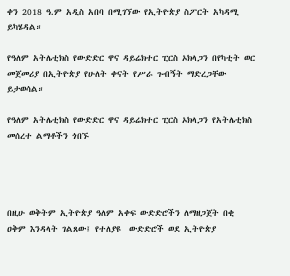ቀን 2018 ዓ.ም አዲስ አበባ በሚገኘው የኢትዮጵያ ስፖርት አካዳሚ ይካሄዳል።

የዓለም አትሌቲክስ የውድድር ዋና ዳይሬክተር ፒርስ ኦክላጋን በየካቲት ወር መጀመሪያ በኢትዮጵያ የሁለት ቀናት የሥራ ጉብኝት ማድረጋቸው ይታወሳል።

የዓለም አትሌቲክስ የውድድር ዋና ዳይሬክተር ፒርስ ኦክላጋን የአትሌቲክስ መሰረተ ልማቶችን ጎበኙ




በዚሁ ወቅትም ኢትዮጵያ ዓለም አቀፍ ውድድሮችን ለማዘጋጀት በቂ ዐቅም እንዳላት ገልጸው፤ የተለያዩ  ውድድሮች ወደ ኢትዮጵያ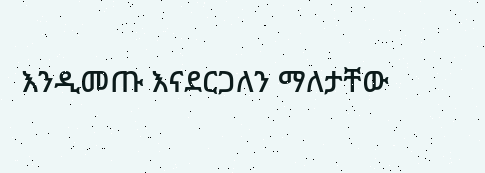እንዲመጡ እናደርጋለን ማለታቸው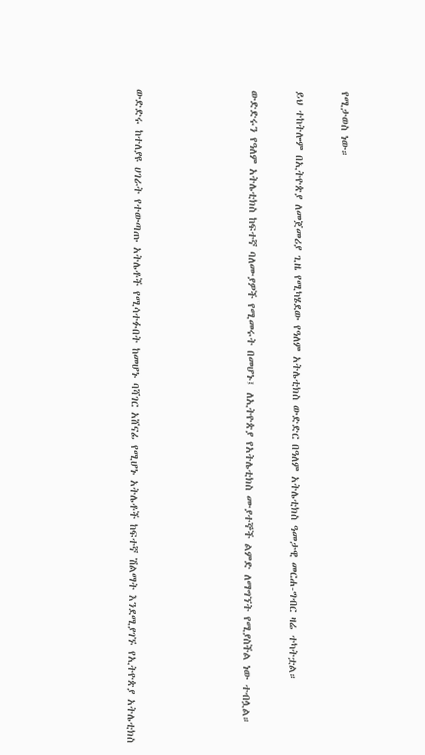የሚታወስ ነው።

ይህ ተከትሎም በኢትዮጵያ ለመጀመሪያ ጊዜ የሚካሄደው የዓለም አትሌቲክስ ውድድር በዓለም አትሌቲክስ ዓመታዊ መርሐ-ግብር ዛሬ ተካትቷል።

ውድድሩን የዓለም አትሌቲክስ ከፍተኛ ባለሙያዎች የሚመሩት በመሆኑ፤ ለኢትዮጵያ የአትሌቲክስ ሙያተኞች ልምድ ለማግኘት የሚያስችል ነው ተብሏል።




ውድድሩ ከተለያዩ ሀገራት የተውጣጡ አትሌቶች የሚሳተፉበት ከመሆኑ ባሻገር አሸናፊ የሚሆኑ አትሌቶች ከፍተኛ ሽልማት እንደሚያገኙ የኢትዮጵያ አትሌቲክስ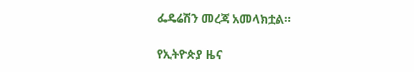ፌዴሬሽን መረጃ አመላክቷል።

የኢትዮጵያ ዜና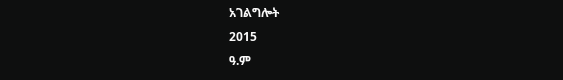አገልግሎት
2015
ዓ.ም